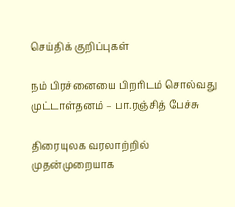செய்திக் குறிப்புகள்

நம் பிரச்னையை பிறரிடம் சொல்வது முட்டாள்தனம் – பா.ரஞ்சித் பேச்சு

திரையுலக வரலாற்றில் முதன்முறையாக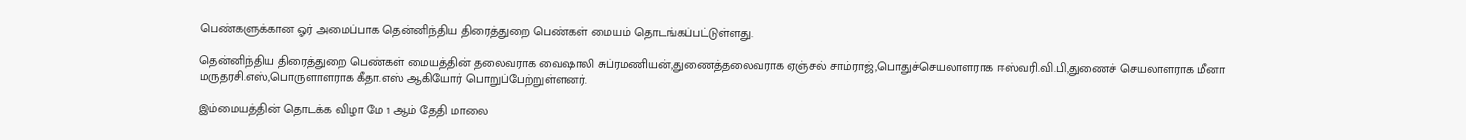பெண்களுக்கான ஓர் அமைப்பாக தென்னிந்திய திரைத்துறை பெண்கள் மையம் தொடங்கப்பட்டுள்ளது.

தென்னிந்திய திரைத்துறை பெண்கள் மையத்தின் தலைவராக வைஷாலி சுப்ரமணியன்,துணைத்தலைவராக ஏஞ்சல் சாம்ராஜ்,பொதுச்செயலாளராக ஈஸ்வரி.வி.பி,துணைச் செயலாளராக மீனா மருதரசி.எஸ்,பொருளாளராக கீதா.எஸ் ஆகியோர் பொறுப்பேற்றுள்ளனர்.

இம்மையத்தின் தொடக்க விழா மே 1 ஆம் தேதி மாலை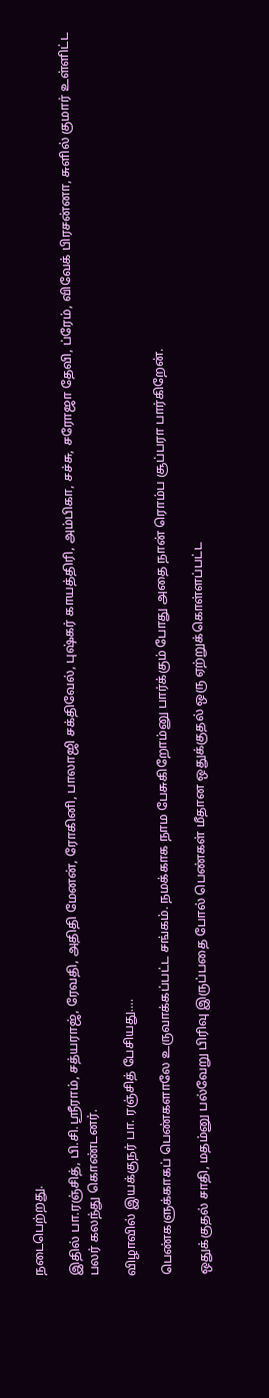நடைபெற்றது.

இதில் பா.ரஞ்சித், பி.சி.ஸ்ரீராம், சத்யராஜ், ரேவதி, அதிதி மேனன், ரோகினி, பாலாஜி சக்திவேல், புஷ்கர் காயத்திரி, அம்பிகா, சச்சு, சரோஜா தேவி, ப்ரேம், விவேக் பிரசன்னா, சுளில் குமார் உள்ளிட்ட பலர் கலந்து கொண்டனர்.

விழாவில் இயக்குநர் பா. ரஞ்சித் பேசியது….

பெண்களுக்காகப் பெண்களாலே உருவாக்கப்பட்ட சங்கம். நமக்காக நாம பேசுகிறோம்னு பார்க்கும் போது அதை நான் ரொம்ப சூப்பரா பார்கிறேன்.

ஒதுக்குதல் சாதி, மதம்னு பல்வேறு பிரிவு இருப்பதை போல் பெண்கள் மீதான ஒதுக்குதல் ஒரு ஏற்றுக்கொள்ளப்பட்ட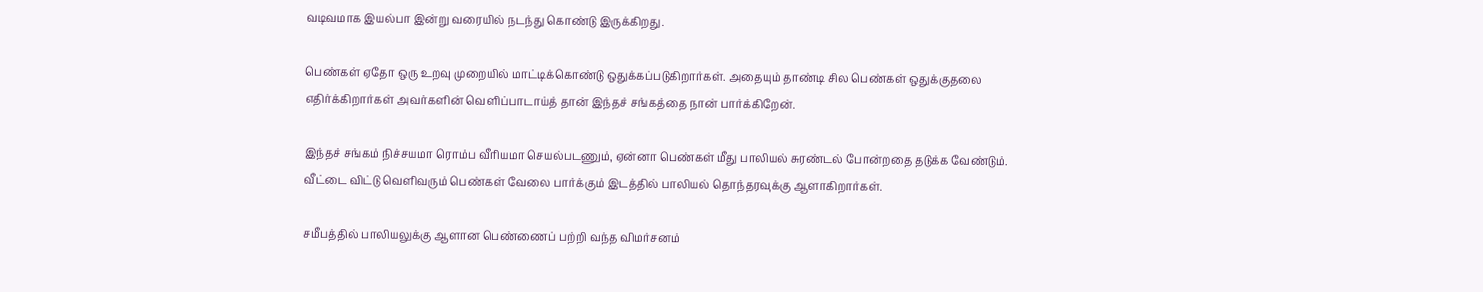வடிவமாக இயல்பா இன்று வரையில் நடந்து கொண்டு இருக்கிறது.

பெண்கள் ஏதோ ஒரு உறவு முறையில் மாட்டிக்கொண்டு ஒதுக்கப்படுகிறார்கள். அதையும் தாண்டி சில பெண்கள் ஒதுக்குதலை எதிர்க்கிறார்கள் அவர்களின் வெளிப்பாடாய்த் தான் இந்தச் சங்கத்தை நான் பார்க்கிறேன்.

இந்தச் சங்கம் நிச்சயமா ரொம்ப வீரியமா செயல்படணும், ஏன்னா பெண்கள் மீது பாலியல் சுரண்டல் போன்றதை தடுக்க வேண்டும். வீட்டை விட்டு வெளிவரும் பெண்கள் வேலை பார்க்கும் இடத்தில் பாலியல் தொந்தரவுக்கு ஆளாகிறார்கள்.

சமீபத்தில் பாலியலுக்கு ஆளான பெண்ணைப் பற்றி வந்த விமர்சனம்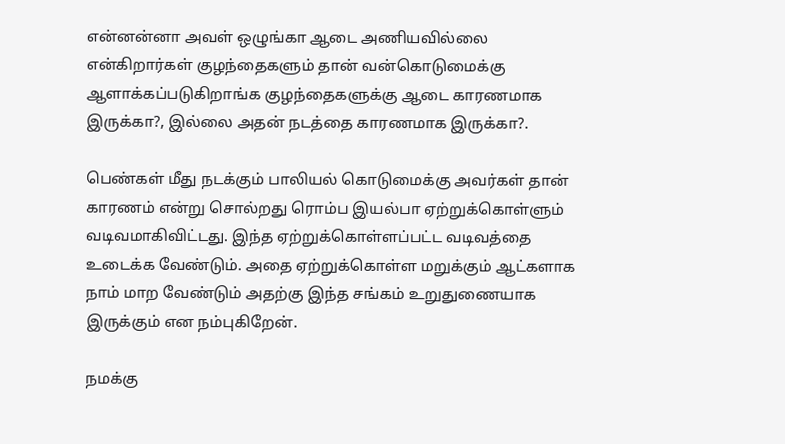என்னன்னா அவள் ஒழுங்கா ஆடை அணியவில்லை என்கிறார்கள் குழந்தைகளும் தான் வன்கொடுமைக்கு ஆளாக்கப்படுகிறாங்க குழந்தைகளுக்கு ஆடை காரணமாக இருக்கா?, இல்லை அதன் நடத்தை காரணமாக இருக்கா?.

பெண்கள் மீது நடக்கும் பாலியல் கொடுமைக்கு அவர்கள் தான் காரணம் என்று சொல்றது ரொம்ப இயல்பா ஏற்றுக்கொள்ளும் வடிவமாகிவிட்டது. இந்த ஏற்றுக்கொள்ளப்பட்ட வடிவத்தை உடைக்க வேண்டும். அதை ஏற்றுக்கொள்ள மறுக்கும் ஆட்களாக நாம் மாற வேண்டும் அதற்கு இந்த சங்கம் உறுதுணையாக இருக்கும் என நம்புகிறேன்.

நமக்கு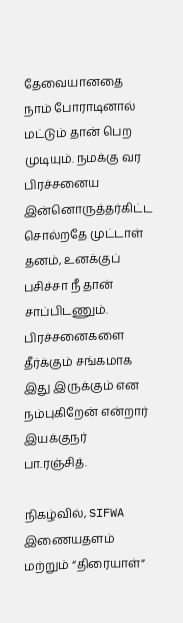தேவையானதை நாம் போராடினால் மட்டும் தான் பெற முடியும். நமக்கு வர பிரச்சனைய இன்னொருத்தர்கிட்ட சொல்றதே முட்டாள் தனம், உனக்குப் பசிச்சா நீ தான் சாப்பிடணும். பிரச்சனைகளை தீர்க்கும் சங்கமாக இது இருக்கும் என நம்புகிறேன் என்றார் இயக்குநர் பா.ரஞ்சித்.

நிகழ்வில், SIFWA இணையதளம் மற்றும் “திரையாள்”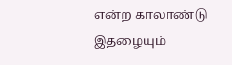என்ற காலாண்டு இதழையும்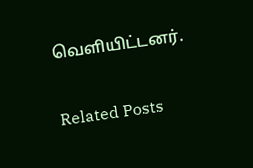வெளியிட்டனர்.

Related Posts